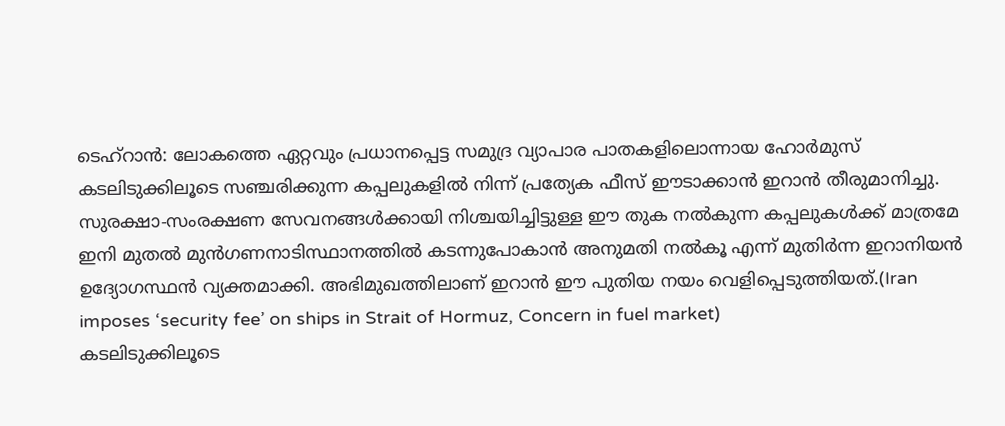ടെഹ്റാൻ: ലോകത്തെ ഏറ്റവും പ്രധാനപ്പെട്ട സമുദ്ര വ്യാപാര പാതകളിലൊന്നായ ഹോർമുസ് കടലിടുക്കിലൂടെ സഞ്ചരിക്കുന്ന കപ്പലുകളിൽ നിന്ന് പ്രത്യേക ഫീസ് ഈടാക്കാൻ ഇറാൻ തീരുമാനിച്ചു. സുരക്ഷാ-സംരക്ഷണ സേവനങ്ങൾക്കായി നിശ്ചയിച്ചിട്ടുള്ള ഈ തുക നൽകുന്ന കപ്പലുകൾക്ക് മാത്രമേ ഇനി മുതൽ മുൻഗണനാടിസ്ഥാനത്തിൽ കടന്നുപോകാൻ അനുമതി നൽകൂ എന്ന് മുതിർന്ന ഇറാനിയൻ ഉദ്യോഗസ്ഥൻ വ്യക്തമാക്കി. അഭിമുഖത്തിലാണ് ഇറാൻ ഈ പുതിയ നയം വെളിപ്പെടുത്തിയത്.(Iran imposes ‘security fee’ on ships in Strait of Hormuz, Concern in fuel market)
കടലിടുക്കിലൂടെ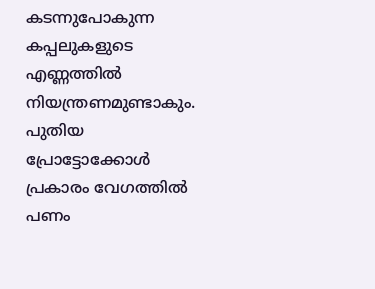കടന്നുപോകുന്ന കപ്പലുകളുടെ എണ്ണത്തിൽ നിയന്ത്രണമുണ്ടാകും. പുതിയ പ്രോട്ടോക്കോൾ പ്രകാരം വേഗത്തിൽ പണം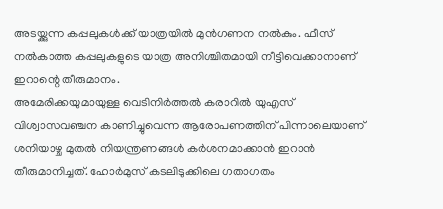അടയ്ക്കുന്ന കപ്പലുകൾക്ക് യാത്രയിൽ മുൻഗണന നൽകും. ഫീസ് നൽകാത്ത കപ്പലുകളുടെ യാത്ര അനിശ്ചിതമായി നീട്ടിവെക്കാനാണ് ഇറാന്റെ തീരുമാനം.
അമേരിക്കയുമായുള്ള വെടിനിർത്തൽ കരാറിൽ യുഎസ് വിശ്വാസവഞ്ചന കാണിച്ചുവെന്ന ആരോപണത്തിന് പിന്നാലെയാണ് ശനിയാഴ്ച മുതൽ നിയന്ത്രണങ്ങൾ കർശനമാക്കാൻ ഇറാൻ തീരുമാനിച്ചത്. ഹോർമുസ് കടലിടുക്കിലെ ഗതാഗതം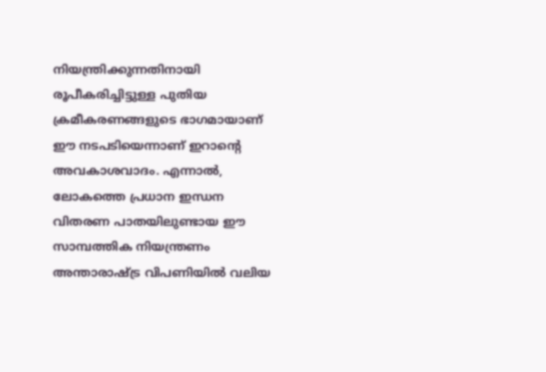നിയന്ത്രിക്കുന്നതിനായി രൂപീകരിച്ചിട്ടുള്ള പുതിയ ക്രമീകരണങ്ങളുടെ ഭാഗമായാണ് ഈ നടപടിയെന്നാണ് ഇറാന്റെ അവകാശവാദം. എന്നാൽ, ലോകത്തെ പ്രധാന ഇന്ധന വിതരണ പാതയിലുണ്ടായ ഈ സാമ്പത്തിക നിയന്ത്രണം അന്താരാഷ്ട്ര വിപണിയിൽ വലിയ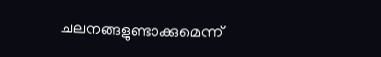ചലനങ്ങളുണ്ടാക്കുമെന്ന്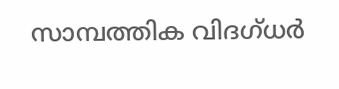സാമ്പത്തിക വിദഗ്ധർ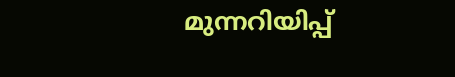മുന്നറിയിപ്പ്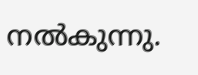നൽകുന്നു.